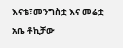እናቴ፣መንግስቷ እና መሬቷ
አቤ ቶኪቻው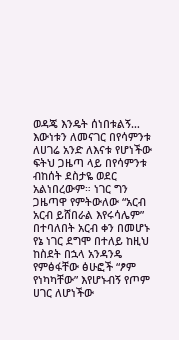ወዳጄ እንዴት ሰነበቱልኝ… እውነቱን ለመናገር በየሳምንቱ ለሀገሬ አንድ ለእናቱ የሆነችው ፍትህ ጋዜጣ ላይ በየሳምንቱ ብከሰት ደስታዬ ወደር አልነበረውም። ነገር ግን ጋዜጣዋ የምትውለው “አርብ አርብ ይሸበራል እየሩሳሌም” በተባለበት አርብ ቀን በመሆኑ የኔ ነገር ደግሞ በተለይ ከዚህ ከስደት በኋላ አንዳንዴ የምፅፋቸው ፅሁፎች “ፆም የነካካቸው” እየሆኑብኝ የጦም ሀገር ለሆነችው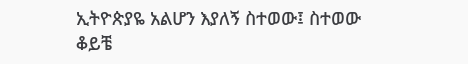ኢትዮጵያዬ አልሆን እያለኝ ስተወው፤ ስተወው ቆይቼ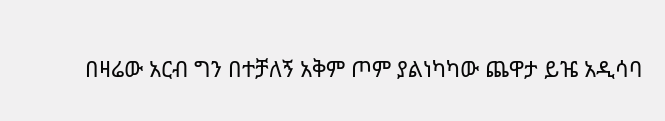በዛሬው አርብ ግን በተቻለኝ አቅም ጦም ያልነካካው ጨዋታ ይዤ አዲሳባ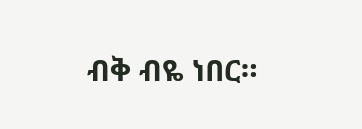ብቅ ብዬ ነበር።